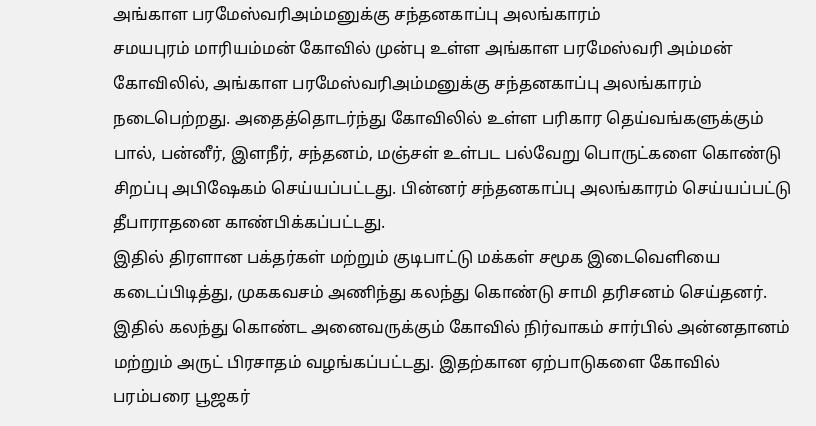அங்காள பரமேஸ்வரிஅம்மனுக்கு சந்தனகாப்பு அலங்காரம்
சமயபுரம் மாரியம்மன் கோவில் முன்பு உள்ள அங்காள பரமேஸ்வரி அம்மன் கோவிலில், அங்காள பரமேஸ்வரிஅம்மனுக்கு சந்தனகாப்பு அலங்காரம் நடைபெற்றது. அதைத்தொடர்ந்து கோவிலில் உள்ள பரிகார தெய்வங்களுக்கும் பால், பன்னீர், இளநீர், சந்தனம், மஞ்சள் உள்பட பல்வேறு பொருட்களை கொண்டு சிறப்பு அபிஷேகம் செய்யப்பட்டது. பின்னர் சந்தனகாப்பு அலங்காரம் செய்யப்பட்டு தீபாராதனை காண்பிக்கப்பட்டது.
இதில் திரளான பக்தர்கள் மற்றும் குடிபாட்டு மக்கள் சமூக இடைவெளியை கடைப்பிடித்து, முககவசம் அணிந்து கலந்து கொண்டு சாமி தரிசனம் செய்தனர். இதில் கலந்து கொண்ட அனைவருக்கும் கோவில் நிர்வாகம் சார்பில் அன்னதானம் மற்றும் அருட் பிரசாதம் வழங்கப்பட்டது. இதற்கான ஏற்பாடுகளை கோவில் பரம்பரை பூஜகர்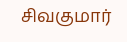சிவகுமார்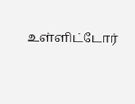உள்ளிட்டோர்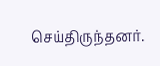செய்திருந்தனர்.